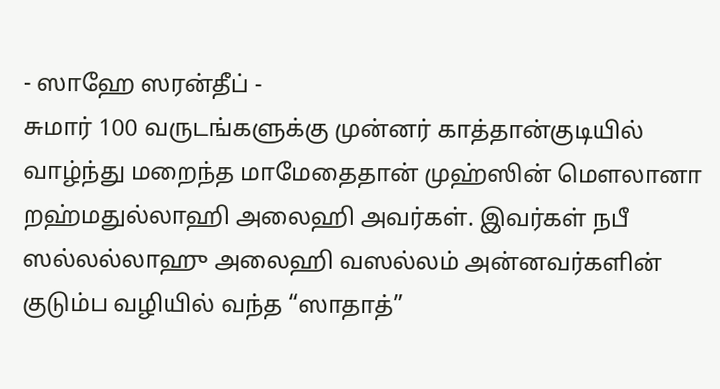- ஸாஹே ஸரன்தீப் -
சுமார் 100 வருடங்களுக்கு முன்னர் காத்தான்குடியில் வாழ்ந்து மறைந்த மாமேதைதான் முஹ்ஸின் மௌலானா றஹ்மதுல்லாஹி அலைஹி அவர்கள். இவர்கள் நபீ ஸல்லல்லாஹு அலைஹி வஸல்லம் அன்னவர்களின் குடும்ப வழியில் வந்த “ஸாதாத்”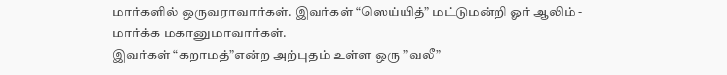மார்களில் ஒருவராவார்கள். இவர்கள் “ஸெய்யித்” மட்டுமன்றி ஓர் ஆலிம் - மார்க்க மகானுமாவார்கள்.
இவர்கள் “கறாமத்”என்ற அற்புதம் உள்ள ஒரு ”வலீ”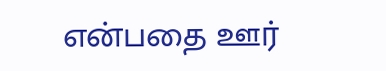என்பதை ஊர்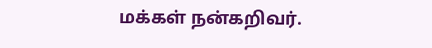மக்கள் நன்கறிவர்.